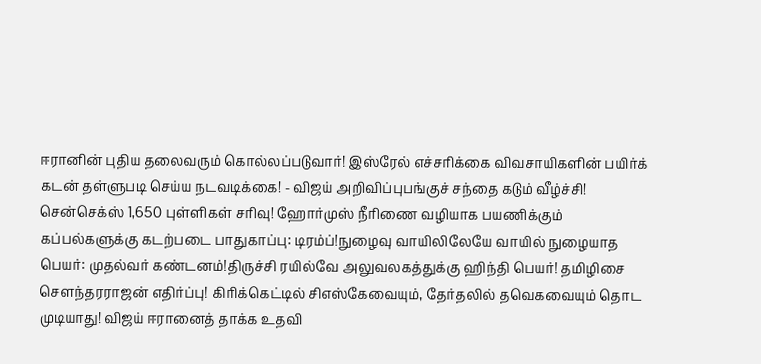ஈரானின் புதிய தலைவரும் கொல்லப்படுவார்! இஸ்ரேல் எச்சரிக்கை விவசாயிகளின் பயிர்க் கடன் தள்ளுபடி செய்ய நடவடிக்கை! - விஜய் அறிவிப்புபங்குச் சந்தை கடும் வீழ்ச்சி! சென்செக்ஸ் 1,650 புள்ளிகள் சரிவு! ஹோர்முஸ் நீரிணை வழியாக பயணிக்கும் கப்பல்களுக்கு கடற்படை பாதுகாப்பு: டிரம்ப்!நுழைவு வாயிலிலேயே வாயில் நுழையாத பெயர்: முதல்வர் கண்டனம்!திருச்சி ரயில்வே அலுவலகத்துக்கு ஹிந்தி பெயர்! தமிழிசை செளந்தரராஜன் எதிர்ப்பு! கிரிக்கெட்டில் சிஎஸ்கேவையும், தேர்தலில் தவெகவையும் தொட முடியாது! விஜய் ஈரானைத் தாக்க உதவி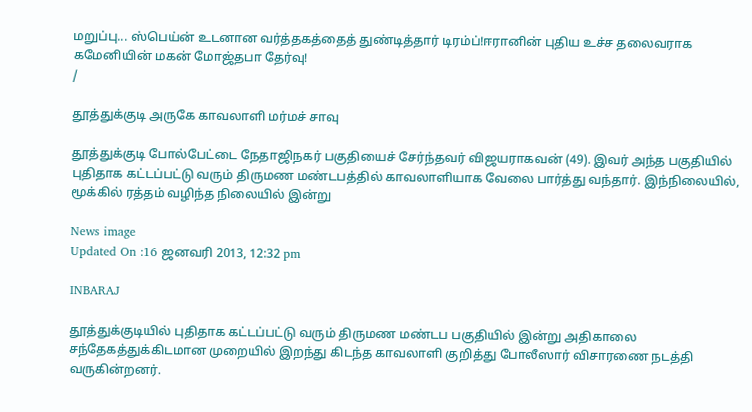மறுப்பு... ஸ்பெய்ன் உடனான வர்த்தகத்தைத் துண்டித்தார் டிரம்ப்!ஈரானின் புதிய உச்ச தலைவராக கமேனியின் மகன் மோஜ்தபா தேர்வு!
/

தூத்துக்குடி அருகே காவலாளி மர்மச் சாவு

தூத்துக்குடி போல்பேட்டை நேதாஜிநகர் பகுதியைச் சேர்ந்தவர் விஜயராகவன் (49). இவர் அந்த பகுதியில் புதிதாக கட்டப்பட்டு வரும் திருமண மண்டபத்தில் காவலாளியாக வேலை பார்த்து வந்தார். இந்நிலையில், மூக்கில் ரத்தம் வழிந்த நிலையில் இன்று

News image
Updated On :16 ஜனவரி 2013, 12:32 pm

INBARAJ

தூத்துக்குடியில் புதிதாக கட்டப்பட்டு வரும் திருமண மண்டப பகுதியில் இன்று அதிகாலை சந்தேகத்துக்கிடமான முறையில் இறந்து கிடந்த காவலாளி குறித்து போலீஸார் விசாரணை நடத்தி வருகின்றனர்.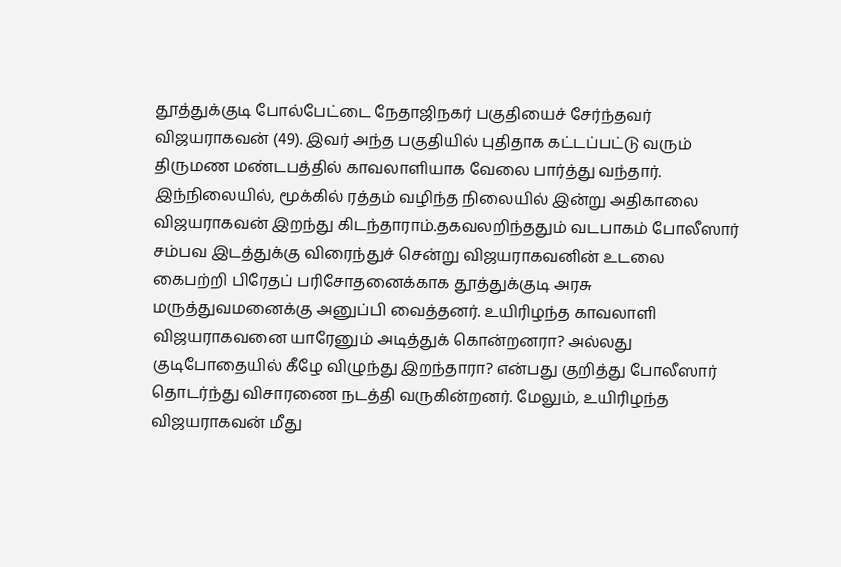தூத்துக்குடி போல்பேட்டை நேதாஜிநகர் பகுதியைச் சேர்ந்தவர் விஜயராகவன் (49). இவர் அந்த பகுதியில் புதிதாக கட்டப்பட்டு வரும் திருமண மண்டபத்தில் காவலாளியாக வேலை பார்த்து வந்தார். இந்நிலையில், மூக்கில் ரத்தம் வழிந்த நிலையில் இன்று அதிகாலை விஜயராகவன் இறந்து கிடந்தாராம்.தகவலறிந்ததும் வடபாகம் போலீஸார் சம்பவ இடத்துக்கு விரைந்துச் சென்று விஜயராகவனின் உடலை கைபற்றி பிரேதப் பரிசோதனைக்காக தூத்துக்குடி அரசு மருத்துவமனைக்கு அனுப்பி வைத்தனர். உயிரிழந்த காவலாளி விஜயராகவனை யாரேனும் அடித்துக் கொன்றனரா? அல்லது குடிபோதையில் கீழே விழுந்து இறந்தாரா? என்பது குறித்து போலீஸார் தொடர்ந்து விசாரணை நடத்தி வருகின்றனர். மேலும், உயிரிழந்த விஜயராகவன் மீது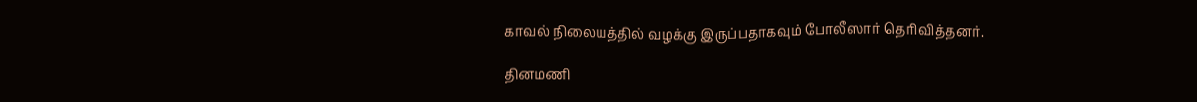காவல் நிலையத்தில் வழக்கு இருப்பதாகவும் போலீஸார் தெரிவித்தனர்.

தினமணி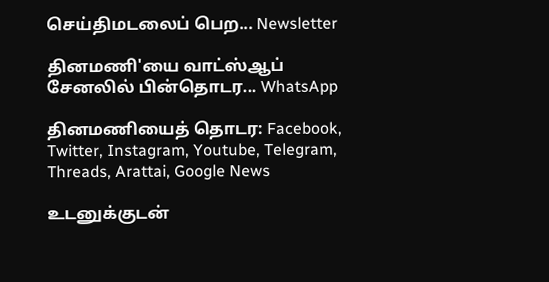செய்திமடலைப் பெற... Newsletter

தினமணி'யை வாட்ஸ்ஆப் சேனலில் பின்தொடர... WhatsApp

தினமணியைத் தொடர: Facebook, Twitter, Instagram, Youtube, Telegram, Threads, Arattai, Google News

உடனுக்குடன்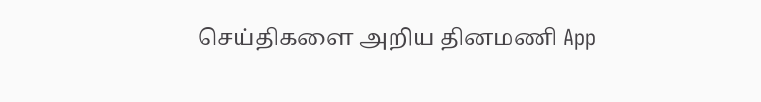செய்திகளை அறிய தினமணி App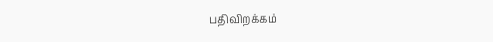பதிவிறக்கம்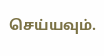செய்யவும்.